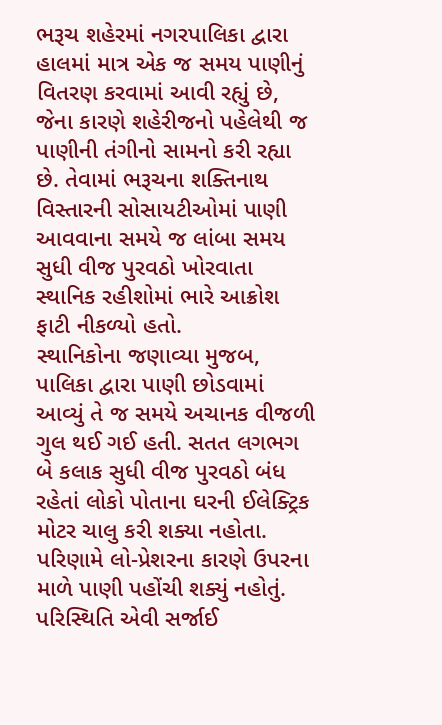ભરૂચ શહેરમાં નગરપાલિકા દ્વારા હાલમાં માત્ર એક જ સમય પાણીનું વિતરણ કરવામાં આવી રહ્યું છે, જેના કારણે શહેરીજનો પહેલેથી જ પાણીની તંગીનો સામનો કરી રહ્યા છે. તેવામાં ભરૂચના શક્તિનાથ વિસ્તારની સોસાયટીઓમાં પાણી આવવાના સમયે જ લાંબા સમય સુધી વીજ પુરવઠો ખોરવાતા સ્થાનિક રહીશોમાં ભારે આક્રોશ ફાટી નીકળ્યો હતો.
સ્થાનિકોના જણાવ્યા મુજબ, પાલિકા દ્વારા પાણી છોડવામાં આવ્યું તે જ સમયે અચાનક વીજળી ગુલ થઈ ગઈ હતી. સતત લગભગ બે કલાક સુધી વીજ પુરવઠો બંધ રહેતાં લોકો પોતાના ઘરની ઈલેક્ટ્રિક મોટર ચાલુ કરી શક્યા નહોતા. પરિણામે લો-પ્રેશરના કારણે ઉપરના માળે પાણી પહોંચી શક્યું નહોતું.
પરિસ્થિતિ એવી સર્જાઈ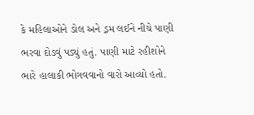કે મહિલાઓને ડોલ અને ડ્રમ લઈને નીચે પાણી ભરવા દોડવું પડ્યું હતું. પાણી માટે રહીશોને ભારે હાલાકી ભોગવવાનો વારો આવ્યો હતો.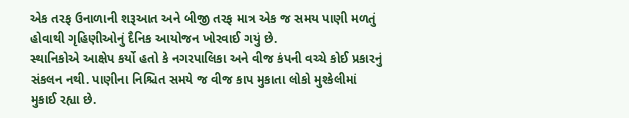એક તરફ ઉનાળાની શરૂઆત અને બીજી તરફ માત્ર એક જ સમય પાણી મળતું હોવાથી ગૃહિણીઓનું દૈનિક આયોજન ખોરવાઈ ગયું છે.
સ્થાનિકોએ આક્ષેપ કર્યો હતો કે નગરપાલિકા અને વીજ કંપની વચ્ચે કોઈ પ્રકારનું સંકલન નથી. પાણીના નિશ્ચિત સમયે જ વીજ કાપ મુકાતા લોકો મુશ્કેલીમાં મુકાઈ રહ્યા છે.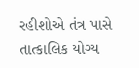રહીશોએ તંત્ર પાસે તાત્કાલિક યોગ્ય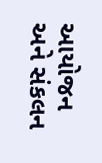આયોજન અને સંકલન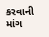કરવાની માંગ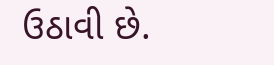ઉઠાવી છે.